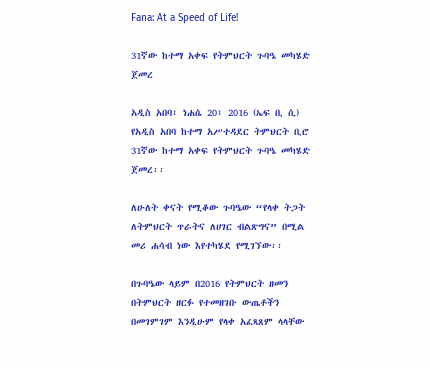Fana: At a Speed of Life!

31ኛው ከተማ አቀፍ የትምህርት ጉባዔ መካሄድ ጀመረ

አዲስ አበባ፣ ነሐሴ 20፣ 2016 (ኤፍ ቢ ሲ) የአዲስ አበባ ከተማ አሥተዳደር ትምህርት ቢሮ 31ኛው ከተማ አቀፍ የትምህርት ጉባዔ መካሄድ ጀመረ፡፡

ለሁለት ቀናት የሚቆው ጉባዔው “የላቀ ትጋት ለትምህርት ጥራትና ለሀገር ብልጽግና” በሚል መሪ ሐሳብ ነው እየተካሄደ የሚገኘው፡፡

በጉባዔው ላይም በ2016 የትምህርት ዘመን በትምህርት ዘርፉ የተመዘገቡ ውጤቶችን በመገምገም እንዲሁም የላቀ አፈጻጸም ላላቸው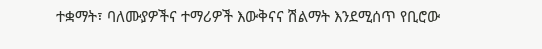ተቋማት፣ ባለሙያዎችና ተማሪዎች እውቅናና ሽልማት እንደሚሰጥ የቢሮው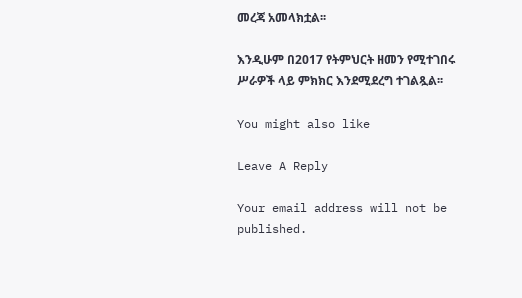መረጃ አመላክቷል፡፡

እንዲሁም በ2017 የትምህርት ዘመን የሚተገበሩ ሥራዎች ላይ ምክክር እንደሚደረግ ተገልጿል፡፡

You might also like

Leave A Reply

Your email address will not be published.